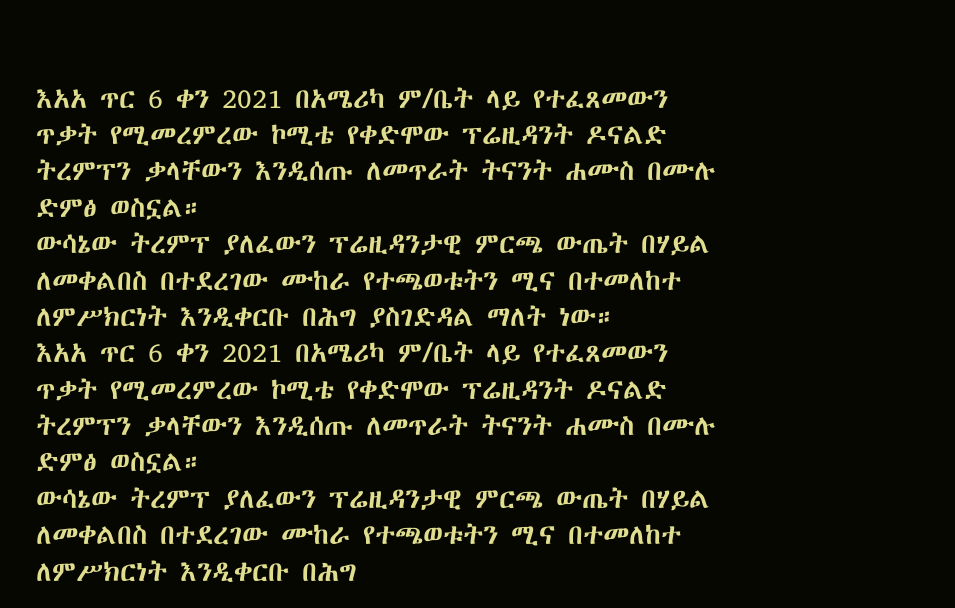እአአ ጥር 6 ቀን 2021 በአሜሪካ ም/ቤት ላይ የተፈጸመውን ጥቃት የሚመረምረው ኮሚቴ የቀድሞው ፕሬዚዳንት ዶናልድ ትረምፕን ቃላቸውን እንዲሰጡ ለመጥራት ትናንት ሐሙስ በሙሉ ድምፅ ወስኗል።
ውሳኔው ትረምፕ ያለፈውን ፕሬዚዳንታዊ ምርጫ ውጤት በሃይል ለመቀልበስ በተደረገው ሙከራ የተጫወቱትን ሚና በተመለከተ ለምሥክርነት እንዲቀርቡ በሕግ ያስገድዳል ማለት ነው።
እአአ ጥር 6 ቀን 2021 በአሜሪካ ም/ቤት ላይ የተፈጸመውን ጥቃት የሚመረምረው ኮሚቴ የቀድሞው ፕሬዚዳንት ዶናልድ ትረምፕን ቃላቸውን እንዲሰጡ ለመጥራት ትናንት ሐሙስ በሙሉ ድምፅ ወስኗል።
ውሳኔው ትረምፕ ያለፈውን ፕሬዚዳንታዊ ምርጫ ውጤት በሃይል ለመቀልበስ በተደረገው ሙከራ የተጫወቱትን ሚና በተመለከተ ለምሥክርነት እንዲቀርቡ በሕግ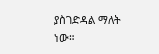ያስገድዳል ማለት ነው።